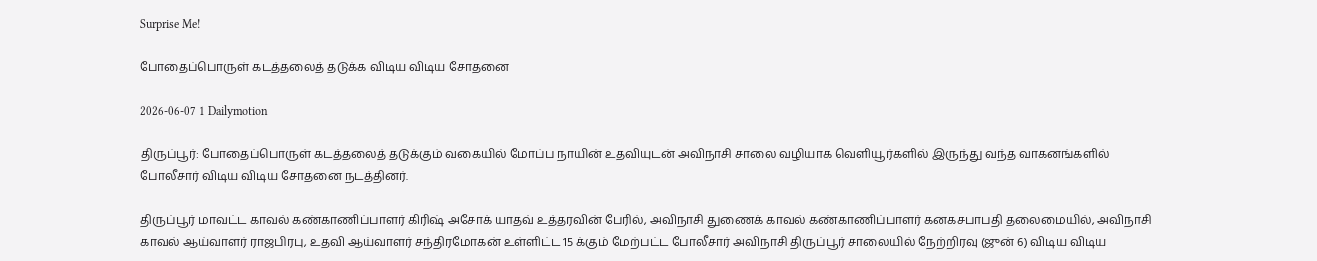Surprise Me!

போதைப்பொருள் கடத்தலைத் தடுக்க விடிய விடிய சோதனை

2026-06-07 1 Dailymotion

திருப்பூர்: போதைப்பொருள் கடத்தலைத் தடுக்கும் வகையில் மோப்ப நாயின் உதவியுடன் அவிநாசி சாலை வழியாக வெளியூர்களில் இருந்து வந்த வாகனங்களில் போலீசார் விடிய விடிய சோதனை நடத்தினர்.

திருப்பூர் மாவட்ட காவல் கண்காணிப்பாளர் கிரிஷ் அசோக் யாதவ் உத்தரவின் பேரில், அவிநாசி துணைக் காவல் கண்காணிப்பாளர் கனகசபாபதி தலைமையில், அவிநாசி காவல் ஆய்வாளர் ராஜபிரபு, உதவி ஆய்வாளர் சந்திரமோகன் உள்ளிட்ட 15 க்கும் மேற்பட்ட போலீசார் அவிநாசி திருப்பூர் சாலையில் நேற்றிரவு (ஜுன் 6) விடிய விடிய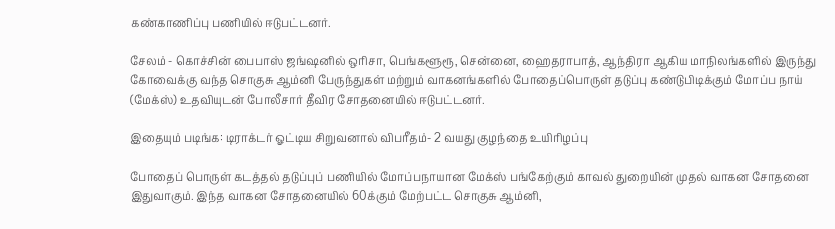கண்காணிப்பு பணியில் ஈடுபட்டனர்.

சேலம் - கொச்சின் பைபாஸ் ஜங்ஷனில் ஒரிசா, பெங்களூரூ, சென்னை, ஹைதராபாத், ஆந்திரா ஆகிய மாநிலங்களில் இருந்து கோவைக்கு வந்த சொகுசு ஆம்னி பேருந்துகள் மற்றும் வாகனங்களில் போதைப்பொருள் தடுப்பு கண்டுபிடிக்கும் மோப்ப நாய் (மேக்ஸ்) உதவியுடன் போலீசார் தீவிர சோதனையில் ஈடுபட்டனர்.

இதையும் படிங்க: டிராக்டர் ஓட்டிய சிறுவனால் விபரீதம்- 2 வயது குழந்தை உயிரிழப்பு

போதைப் பொருள் கடத்தல் தடுப்புப் பணியில் மோப்பநாயான மேக்ஸ் பங்கேற்கும் காவல் துறையின் முதல் வாகன சோதனை இதுவாகும். இந்த வாகன சோதனையில் 60க்கும் மேற்பட்ட சொகுசு ஆம்னி,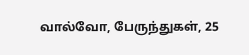வால்வோ, பேருந்துகள், 25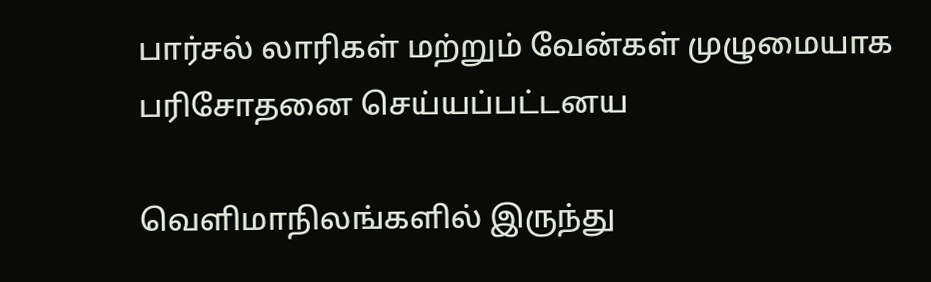பார்சல் லாரிகள் மற்றும் வேன்கள் முழுமையாக பரிசோதனை செய்யப்பட்டனய

வெளிமாநிலங்களில் இருந்து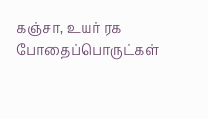கஞ்சா, உயர் ரக போதைப்பொருட்கள்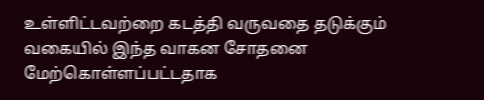உள்ளிட்டவற்றை கடத்தி வருவதை தடுக்கும் வகையில் இந்த வாகன சோதனை மேற்கொள்ளப்பட்டதாக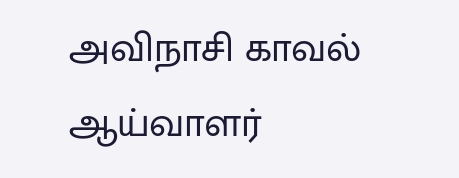அவிநாசி காவல் ஆய்வாளர்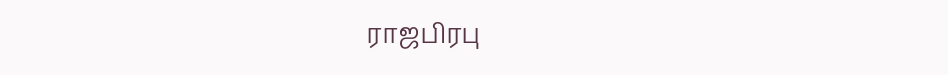ராஜபிரபு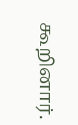கூறினார்.